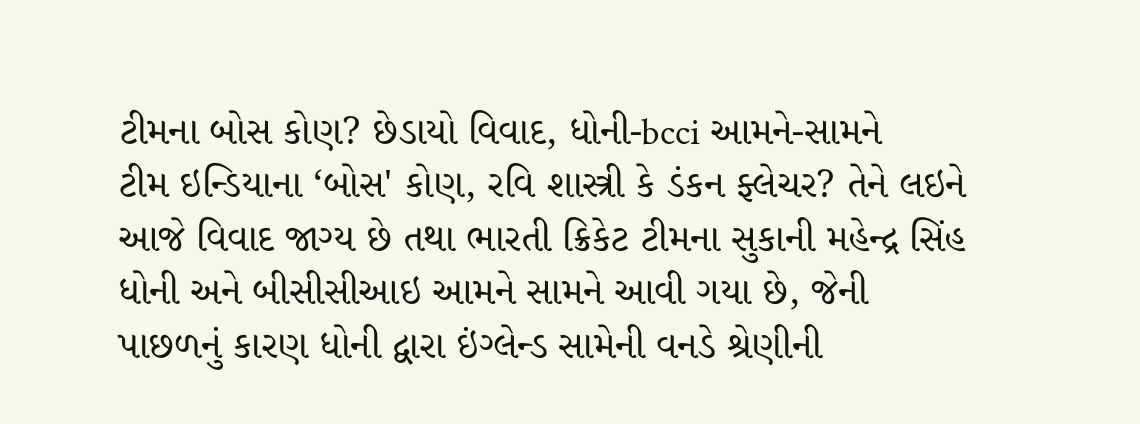ટીમના બોસ કોણ? છેડાયો વિવાદ, ધોની-bcci આમને-સામને
ટીમ ઇન્ડિયાના ‘બોસ' કોણ, રવિ શાસ્ત્રી કે ડંકન ફ્લેચર? તેને લઇને આજે વિવાદ જાગ્ય છે તથા ભારતી ક્રિકેટ ટીમના સુકાની મહેન્દ્ર સિંહ ધોની અને બીસીસીઆઇ આમને સામને આવી ગયા છે, જેની પાછળનું કારણ ધોની દ્વારા ઇંગ્લેન્ડ સામેની વનડે શ્રેણીની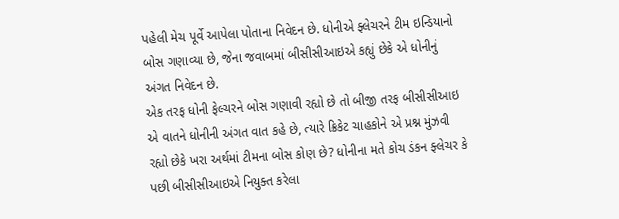પહેલી મેચ પૂર્વે આપેલા પોતાના નિવેદન છે. ધોનીએ ફ્લેચરને ટીમ ઇન્ડિયાનો બોસ ગણાવ્યા છે, જેના જવાબમાં બીસીસીઆઇએ કહ્યું છેકે એ ધોનીનું અંગત નિવેદન છે.
એક તરફ ધોની ફેલ્ચરને બોસ ગણાવી રહ્યો છે તો બીજી તરફ બીસીસીઆઇ એ વાતને ધોનીની અંગત વાત કહે છે, ત્યારે ક્રિકેટ ચાહકોને એ પ્રશ્ન મુંઝવી રહ્યો છેકે ખરા અર્થમાં ટીમના બોસ કોણ છે? ધોનીના મતે કોચ ડંકન ફ્લેચર કે પછી બીસીસીઆઇએ નિયુક્ત કરેલા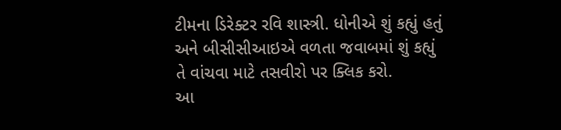ટીમના ડિરેક્ટર રવિ શાસ્ત્રી. ધોનીએ શું કહ્યું હતું અને બીસીસીઆઇએ વળતા જવાબમાં શું કહ્યું તે વાંચવા માટે તસવીરો પર ક્લિક કરો.
આ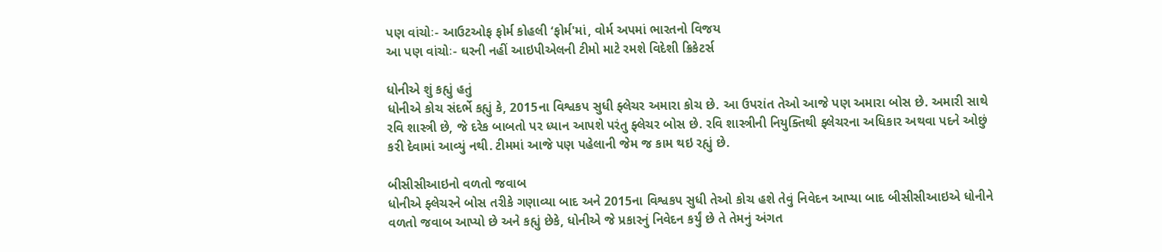પણ વાંચોઃ- આઉટઓફ ફોર્મ કોહલી ‘ફોર્મ'માં, વોર્મ અપમાં ભારતનો વિજય
આ પણ વાંચોઃ- ઘરની નહીં આઇપીએલની ટીમો માટે રમશે વિદેશી ક્રિકેટર્સ

ધોનીએ શું કહ્યું હતું
ધોનીએ કોચ સંદર્ભે કહ્યું કે, 2015ના વિશ્વકપ સુધી ફ્લેચર અમારા કોચ છે. આ ઉપરાંત તેઓ આજે પણ અમારા બોસ છે. અમારી સાથે રવિ શાસ્ત્રી છે, જે દરેક બાબતો પર ધ્યાન આપશે પરંતુ ફ્લેચર બોસ છે. રવિ શાસ્ત્રીની નિયુક્તિથી ફ્લેચરના અધિકાર અથવા પદને ઓછું કરી દેવામાં આવ્યું નથી. ટીમમાં આજે પણ પહેલાની જેમ જ કામ થઇ રહ્યું છે.

બીસીસીઆઇનો વળતો જવાબ
ધોનીએ ફ્લેચરને બોસ તરીકે ગણાવ્યા બાદ અને 2015ના વિશ્વકપ સુધી તેઓ કોચ હશે તેવું નિવેદન આપ્યા બાદ બીસીસીઆઇએ ધોનીને વળતો જવાબ આપ્યો છે અને કહ્યું છેકે, ધોનીએ જે પ્રકારનું નિવેદન કર્યું છે તે તેમનું અંગત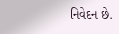નિવેદન છે.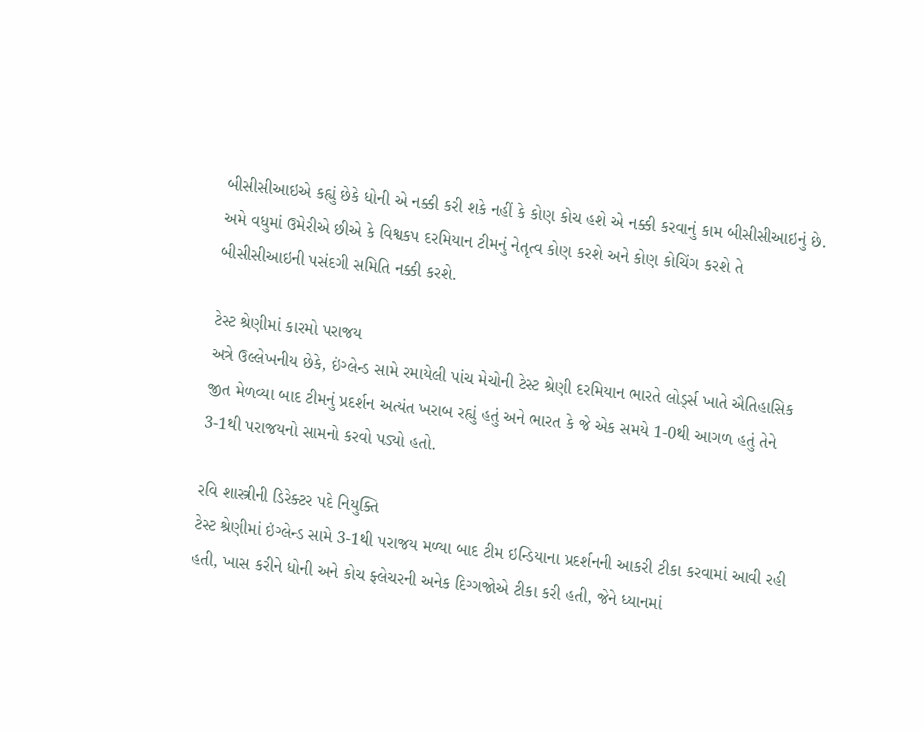બીસીસીઆઇએ કહ્યું છેકે ધોની એ નક્કી કરી શકે નહીં કે કોણ કોચ હશે એ નક્કી કરવાનું કામ બીસીસીઆઇનું છે. અમે વધુમાં ઉમેરીએ છીએ કે વિશ્વકપ દરમિયાન ટીમનું નેતૃત્વ કોણ કરશે અને કોણ કોચિંગ કરશે તે બીસીસીઆઇની પસંદગી સમિતિ નક્કી કરશે.

ટેસ્ટ શ્રેણીમાં કારમો પરાજય
અત્રે ઉલ્લેખનીય છેકે, ઇંગ્લેન્ડ સામે રમાયેલી પાંચ મેચોની ટેસ્ટ શ્રેણી દરમિયાન ભારતે લોર્ડ્સ ખાતે ઐતિહાસિક જીત મેળવ્યા બાદ ટીમનું પ્રદર્શન અત્યંત ખરાબ રહ્યું હતું અને ભારત કે જે એક સમયે 1-0થી આગળ હતું તેને 3-1થી પરાજયનો સામનો કરવો પડ્યો હતો.

રવિ શાસ્ત્રીની ડિરેક્ટર પદે નિયુક્તિ
ટેસ્ટ શ્રેણીમાં ઇંગ્લેન્ડ સામે 3-1થી પરાજય મળ્યા બાદ ટીમ ઇન્ડિયાના પ્રદર્શનની આકરી ટીકા કરવામાં આવી રહી હતી, ખાસ કરીને ધોની અને કોચ ફ્લેચરની અનેક દિગ્ગજોએ ટીકા કરી હતી, જેને ધ્યાનમાં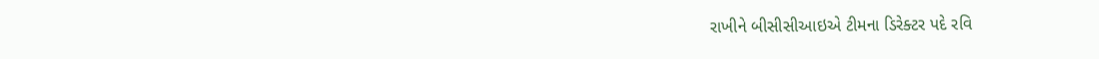રાખીને બીસીસીઆઇએ ટીમના ડિરેક્ટર પદે રવિ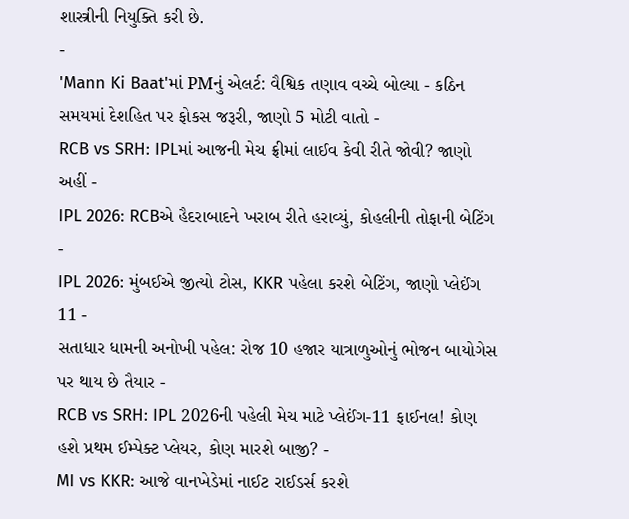શાસ્ત્રીની નિયુક્તિ કરી છે.
-
'Mann Ki Baat'માં PMનું એલર્ટ: વૈશ્વિક તણાવ વચ્ચે બોલ્યા - કઠિન સમયમાં દેશહિત પર ફોકસ જરૂરી, જાણો 5 મોટી વાતો -
RCB vs SRH: IPLમાં આજની મેચ ફ્રીમાં લાઈવ કેવી રીતે જોવી? જાણો અહીં -
IPL 2026: RCBએ હૈદરાબાદને ખરાબ રીતે હરાવ્યું, કોહલીની તોફાની બેટિંગ -
IPL 2026: મુંબઈએ જીત્યો ટોસ, KKR પહેલા કરશે બેટિંગ, જાણો પ્લેઈંગ 11 -
સતાધાર ધામની અનોખી પહેલ: રોજ 10 હજાર યાત્રાળુઓનું ભોજન બાયોગેસ પર થાય છે તૈયાર -
RCB vs SRH: IPL 2026ની પહેલી મેચ માટે પ્લેઈંગ-11 ફાઈનલ! કોણ હશે પ્રથમ ઈમ્પેક્ટ પ્લેયર, કોણ મારશે બાજી? -
MI vs KKR: આજે વાનખેડેમાં નાઈટ રાઈડર્સ કરશે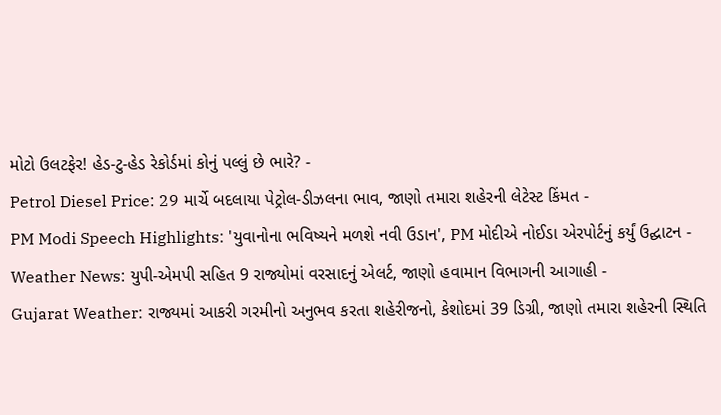મોટો ઉલટફેર! હેડ-ટુ-હેડ રેકોર્ડમાં કોનું પલ્લું છે ભારે? -
Petrol Diesel Price: 29 માર્ચે બદલાયા પેટ્રોલ-ડીઝલના ભાવ, જાણો તમારા શહેરની લેટેસ્ટ કિંમત -
PM Modi Speech Highlights: 'યુવાનોના ભવિષ્યને મળશે નવી ઉડાન', PM મોદીએ નોઈડા એરપોર્ટનું કર્યું ઉદ્ઘાટન -
Weather News: યુપી-એમપી સહિત 9 રાજ્યોમાં વરસાદનું એલર્ટ, જાણો હવામાન વિભાગની આગાહી -
Gujarat Weather: રાજ્યમાં આકરી ગરમીનો અનુભવ કરતા શહેરીજનો, કેશોદમાં 39 ડિગ્રી, જાણો તમારા શહેરની સ્થિતિ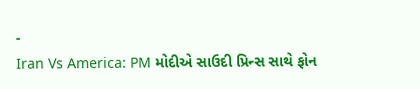-
Iran Vs America: PM મોદીએ સાઉદી પ્રિન્સ સાથે ફોન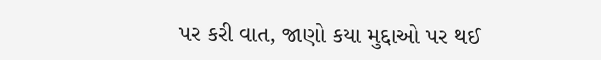પર કરી વાત, જાણો કયા મુદ્દાઓ પર થઈ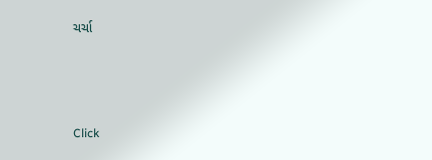ચર્ચા






Click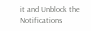it and Unblock the Notifications